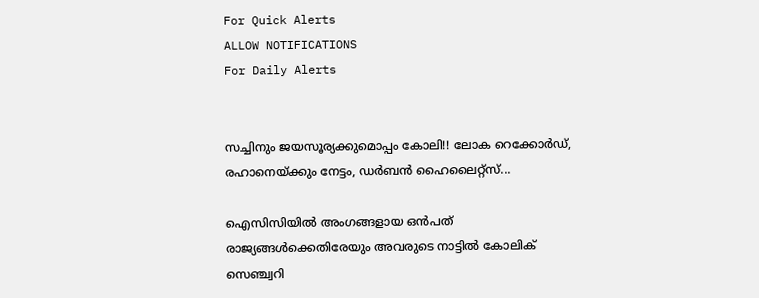For Quick Alerts
ALLOW NOTIFICATIONS
For Daily Alerts


സച്ചിനും ജയസൂര്യക്കുമൊപ്പം കോലി!! ലോക റെക്കോര്‍ഡ്, രഹാനെയ്ക്കും നേട്ടം, ഡര്‍ബന്‍ ഹൈലൈറ്റ്‌സ്...

ഐസിസിയില്‍ അംഗങ്ങളായ ഒന്‍പത് രാജ്യങ്ങള്‍ക്കെതിരേയും അവരുടെ നാട്ടില്‍ കോലിക് സെഞ്ച്വറി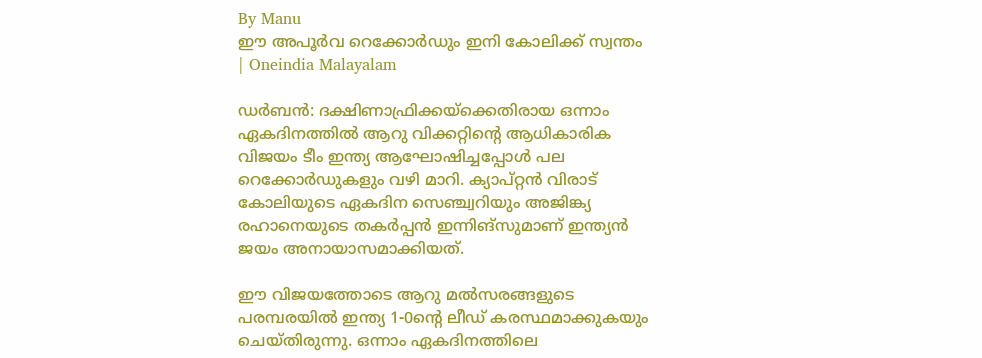By Manu
ഈ അപൂർവ റെക്കോർഡും ഇനി കോലിക്ക് സ്വന്തം | Oneindia Malayalam

ഡര്‍ബന്‍: ദക്ഷിണാഫ്രിക്കയ്‌ക്കെതിരായ ഒന്നാം ഏകദിനത്തില്‍ ആറു വിക്കറ്റിന്റെ ആധികാരിക വിജയം ടീം ഇന്ത്യ ആഘോഷിച്ചപ്പോള്‍ പല റെക്കോര്‍ഡുകളും വഴി മാറി. ക്യാപ്റ്റന്‍ വിരാട് കോലിയുടെ ഏകദിന സെഞ്ച്വറിയും അജിങ്ക്യ രഹാനെയുടെ തകര്‍പ്പന്‍ ഇന്നിങ്‌സുമാണ് ഇന്ത്യന്‍ ജയം അനായാസമാക്കിയത്.

ഈ വിജയത്തോടെ ആറു മല്‍സരങ്ങളുടെ പരമ്പരയില്‍ ഇന്ത്യ 1-0ന്റെ ലീഡ് കരസ്ഥമാക്കുകയും ചെയ്തിരുന്നു. ഒന്നാം ഏകദിനത്തിലെ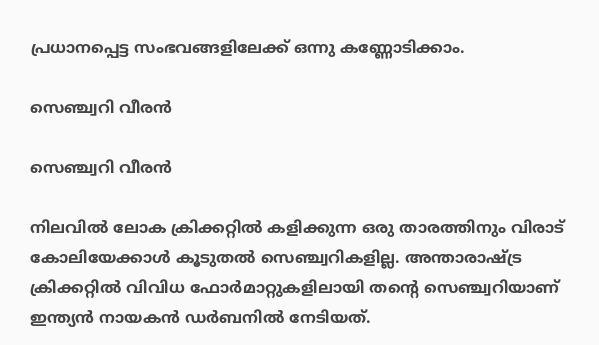പ്രധാനപ്പെട്ട സംഭവങ്ങളിലേക്ക് ഒന്നു കണ്ണോടിക്കാം.

സെഞ്ച്വറി വീരന്‍

സെഞ്ച്വറി വീരന്‍

നിലവില്‍ ലോക ക്രിക്കറ്റില്‍ കളിക്കുന്ന ഒരു താരത്തിനും വിരാട് കോലിയേക്കാള്‍ കൂടുതല്‍ സെഞ്ച്വറികളില്ല. അന്താരാഷ്ട്ര ക്രിക്കറ്റില്‍ വിവിധ ഫോര്‍മാറ്റുകളിലായി തന്റെ സെഞ്ച്വറിയാണ് ഇന്ത്യന്‍ നായകന്‍ ഡര്‍ബനില്‍ നേടിയത്.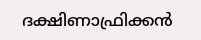ദക്ഷിണാഫ്രിക്കന്‍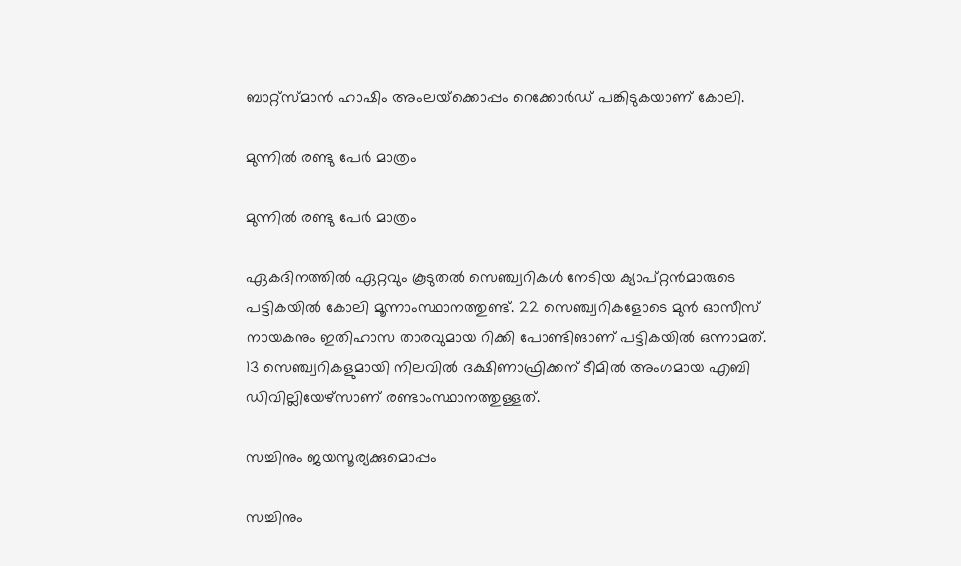ബാറ്റ്‌സ്മാന്‍ ഹാഷിം അംലയ്‌ക്കൊപ്പം റെക്കോര്‍ഡ് പങ്കിടുകയാണ് കോലി.

മുന്നില്‍ രണ്ടു പേര്‍ മാത്രം

മുന്നില്‍ രണ്ടു പേര്‍ മാത്രം

ഏകദിനത്തില്‍ ഏറ്റവും കൂടുതല്‍ സെഞ്ച്വറികള്‍ നേടിയ ക്യാപ്റ്റന്‍മാരുടെ പട്ടികയില്‍ കോലി മൂന്നാംസ്ഥാനത്തുണ്ട്. 22 സെഞ്ച്വറികളോടെ മുന്‍ ഓസീസ് നായകനും ഇതിഹാസ താരവുമായ റിക്കി പോണ്ടിങാണ് പട്ടികയില്‍ ഒന്നാമത്.
13 സെഞ്ച്വറികളുമായി നിലവില്‍ ദക്ഷിണാഫ്രിക്കന് ടീമില്‍ അംഗമായ എബി ഡിവില്ലിയേഴ്‌സാണ് രണ്ടാംസ്ഥാനത്തുള്ളത്.

സച്ചിനും ജയസൂര്യക്കുമൊപ്പം

സച്ചിനും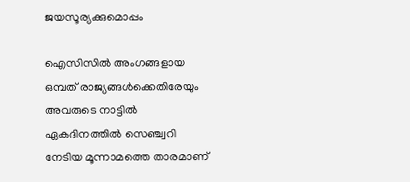ജയസൂര്യക്കുമൊപ്പം

ഐസിസില്‍ അംഗങ്ങളായ ഒമ്പത് രാജ്യങ്ങള്‍ക്കെതിരേയും അവരുടെ നാട്ടില്‍ ഏകദിനത്തില്‍ സെഞ്ച്വറി നേടിയ മൂന്നാമത്തെ താരമാണ്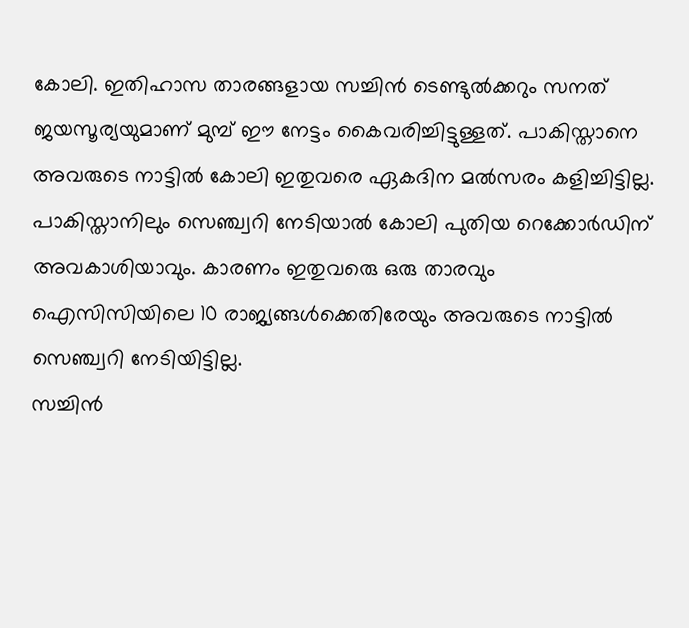കോലി. ഇതിഹാസ താരങ്ങളായ സച്ചിന്‍ ടെണ്ടുല്‍ക്കറും സനത് ജയസൂര്യയുമാണ് മുമ്പ് ഈ നേട്ടം കൈവരിച്ചിട്ടുള്ളത്. പാകിസ്താനെ അവരുടെ നാട്ടില്‍ കോലി ഇതുവരെ ഏകദിന മല്‍സരം കളിച്ചിട്ടില്ല. പാകിസ്താനിലും സെഞ്ച്വറി നേടിയാല്‍ കോലി പുതിയ റെക്കോര്‍ഡിന് അവകാശിയാവും. കാരണം ഇതുവരെു ഒരു താരവും ഐസിസിയിലെ 10 രാജ്യങ്ങള്‍ക്കെതിരേയും അവരുടെ നാട്ടില്‍ സെഞ്ച്വറി നേടിയിട്ടില്ല.
സച്ചിന്‍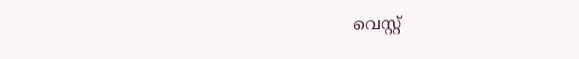വെസ്റ്റ്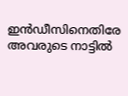ഇന്‍ഡീസിനെതിരേ അവരുടെ നാട്ടില്‍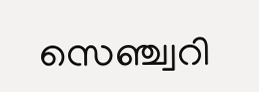സെഞ്ച്വറി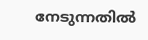നേടുന്നതില്‍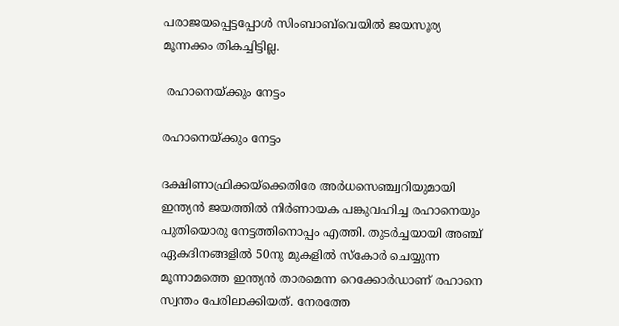പരാജയപ്പെട്ടപ്പോള്‍ സിംബാബ്‌വെയില്‍ ജയസൂര്യ മൂന്നക്കം തികച്ചിട്ടില്ല.

 രഹാനെയ്ക്കും നേട്ടം

രഹാനെയ്ക്കും നേട്ടം

ദക്ഷിണാഫ്രിക്കയ്‌ക്കെതിരേ അര്‍ധസെഞ്ച്വറിയുമായി ഇന്ത്യന്‍ ജയത്തില്‍ നിര്‍ണായക പങ്കുവഹിച്ച രഹാനെയും പുതിയൊരു നേട്ടത്തിനൊപ്പം എത്തി. തുടര്‍ച്ചയായി അഞ്ച് ഏകദിനങ്ങളില്‍ 50നു മുകളില്‍ സ്‌കോര്‍ ചെയ്യുന്ന മൂന്നാമത്തെ ഇന്ത്യന്‍ താരമെന്ന റെക്കോര്‍ഡാണ് രഹാനെ സ്വന്തം പേരിലാക്കിയത്. നേരത്തേ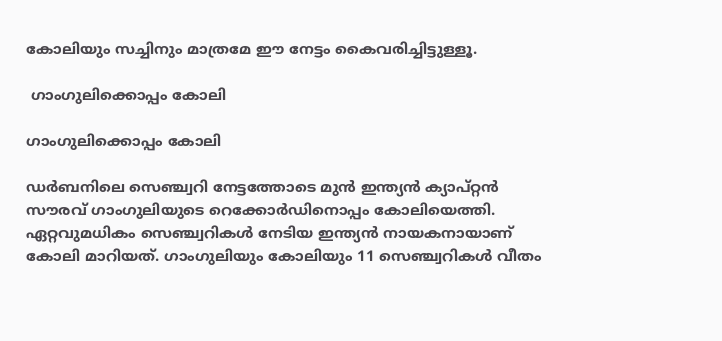കോലിയും സച്ചിനും മാത്രമേ ഈ നേട്ടം കൈവരിച്ചിട്ടുള്ളൂ.

 ഗാംഗുലിക്കൊപ്പം കോലി

ഗാംഗുലിക്കൊപ്പം കോലി

ഡര്‍ബനിലെ സെഞ്ച്വറി നേട്ടത്തോടെ മുന്‍ ഇന്ത്യന്‍ ക്യാപ്റ്റന്‍ സൗരവ് ഗാംഗുലിയുടെ റെക്കോര്‍ഡിനൊപ്പം കോലിയെത്തി. ഏറ്റവുമധികം സെഞ്ച്വറികള്‍ നേടിയ ഇന്ത്യന്‍ നായകനായാണ് കോലി മാറിയത്. ഗാംഗുലിയും കോലിയും 11 സെഞ്ച്വറികള്‍ വീതം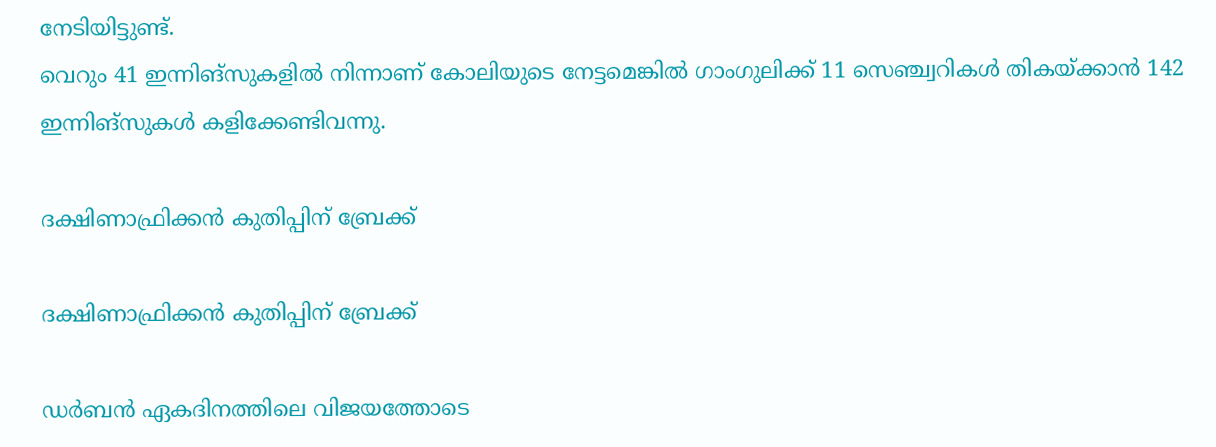നേടിയിട്ടുണ്ട്.
വെറും 41 ഇന്നിങ്‌സുകളില്‍ നിന്നാണ് കോലിയുടെ നേട്ടമെങ്കില്‍ ഗാംഗുലിക്ക് 11 സെഞ്ച്വറികള്‍ തികയ്ക്കാന്‍ 142 ഇന്നിങ്‌സുകള്‍ കളിക്കേണ്ടിവന്നു.

ദക്ഷിണാഫ്രിക്കന്‍ കുതിപ്പിന് ബ്രേക്ക്

ദക്ഷിണാഫ്രിക്കന്‍ കുതിപ്പിന് ബ്രേക്ക്

ഡര്‍ബന്‍ ഏകദിനത്തിലെ വിജയത്തോടെ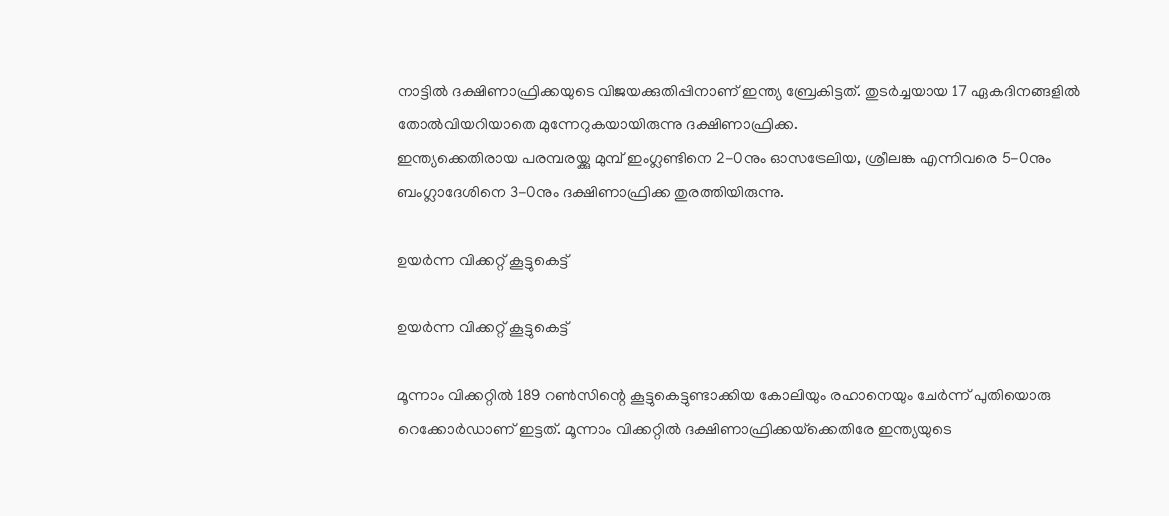നാട്ടില്‍ ദക്ഷിണാഫ്രിക്കയുടെ വിജയക്കുതിപ്പിനാണ് ഇന്ത്യ ബ്രേകിട്ടത്. തുടര്‍ച്ചയായ 17 ഏകദിനങ്ങളില്‍ തോല്‍വിയറിയാതെ മുന്നേറുകയായിരുന്നു ദക്ഷിണാഫ്രിക്ക.
ഇന്ത്യക്കെതിരായ പരമ്പരയ്ക്കു മുമ്പ് ഇംഗ്ലണ്ടിനെ 2-0നും ഓസട്രേലിയ, ശ്രീലങ്ക എന്നിവരെ 5-0നും ബംഗ്ലാദേശിനെ 3-0നും ദക്ഷിണാഫ്രിക്ക തുരത്തിയിരുന്നു.

ഉയര്‍ന്ന വിക്കറ്റ് കൂട്ടുകെട്ട്

ഉയര്‍ന്ന വിക്കറ്റ് കൂട്ടുകെട്ട്

മൂന്നാം വിക്കറ്റില്‍ 189 റണ്‍സിന്റെ കൂട്ടുകെട്ടുണ്ടാക്കിയ കോലിയും രഹാനെയും ചേര്‍ന്ന് പുതിയൊരു റെക്കോര്‍ഡാണ് ഇട്ടത്. മൂന്നാം വിക്കറ്റില്‍ ദക്ഷിണാഫ്രിക്കയ്‌ക്കെതിരേ ഇന്ത്യയുടെ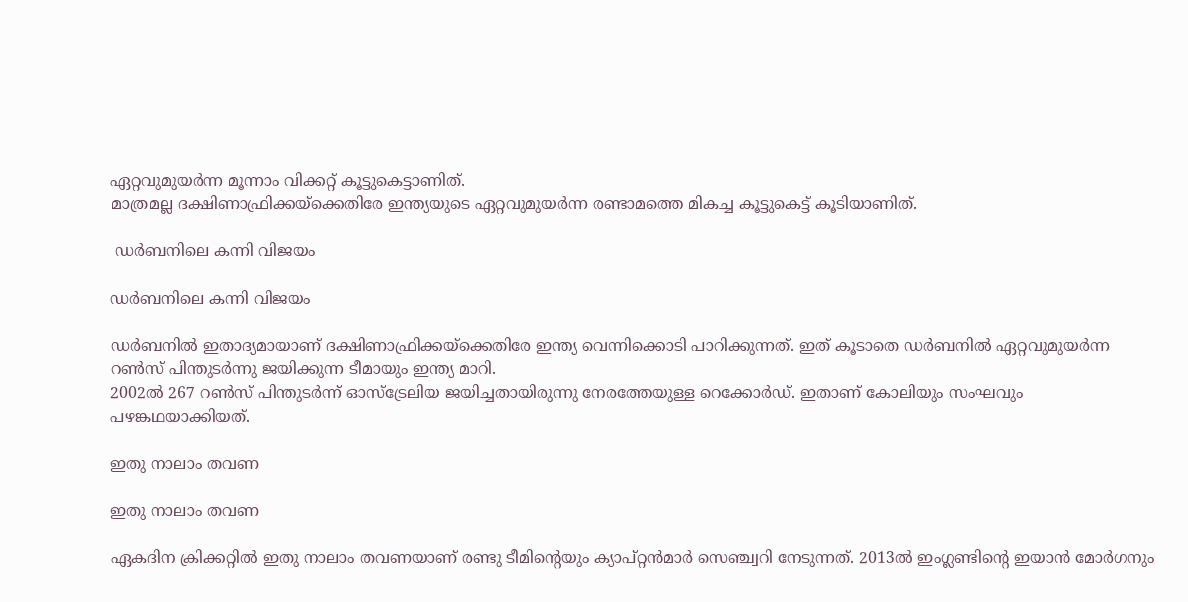ഏറ്റവുമുയര്‍ന്ന മൂന്നാം വിക്കറ്റ് കൂട്ടുകെട്ടാണിത്.
മാത്രമല്ല ദക്ഷിണാഫ്രിക്കയ്‌ക്കെതിരേ ഇന്ത്യയുടെ ഏറ്റവുമുയര്‍ന്ന രണ്ടാമത്തെ മികച്ച കൂട്ടുകെട്ട് കൂടിയാണിത്.

 ഡര്‍ബനിലെ കന്നി വിജയം

ഡര്‍ബനിലെ കന്നി വിജയം

ഡര്‍ബനില്‍ ഇതാദ്യമായാണ് ദക്ഷിണാഫ്രിക്കയ്‌ക്കെതിരേ ഇന്ത്യ വെന്നിക്കൊടി പാറിക്കുന്നത്. ഇത് കൂടാതെ ഡര്‍ബനില്‍ ഏറ്റവുമുയര്‍ന്ന റണ്‍സ് പിന്തുടര്‍ന്നു ജയിക്കുന്ന ടീമായും ഇന്ത്യ മാറി.
2002ല്‍ 267 റണ്‍സ് പിന്തുടര്‍ന്ന് ഓസ്‌ട്രേലിയ ജയിച്ചതായിരുന്നു നേരത്തേയുള്ള റെക്കോര്‍ഡ്. ഇതാണ് കോലിയും സംഘവും പഴങ്കഥയാക്കിയത്.

ഇതു നാലാം തവണ

ഇതു നാലാം തവണ

ഏകദിന ക്രിക്കറ്റില്‍ ഇതു നാലാം തവണയാണ് രണ്ടു ടീമിന്റെയും ക്യാപ്റ്റന്‍മാര്‍ സെഞ്ച്വറി നേടുന്നത്. 2013ല്‍ ഇംഗ്ലണ്ടിന്റെ ഇയാന്‍ മോര്‍ഗനും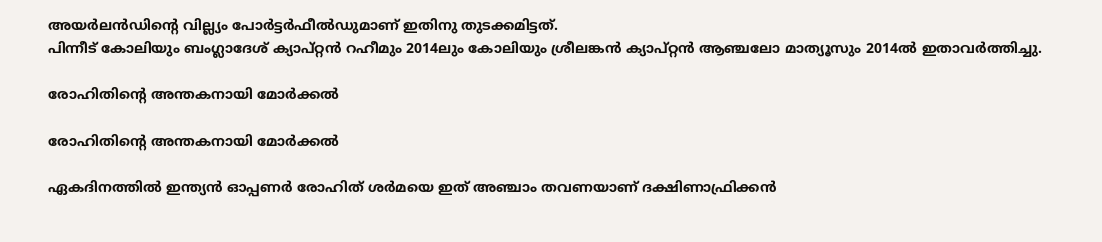അയര്‍ലന്‍ഡിന്റെ വില്ല്യം പോര്‍ട്ടര്‍ഫീല്‍ഡുമാണ് ഇതിനു തുടക്കമിട്ടത്.
പിന്നീട് കോലിയും ബംഗ്ലാദേശ് ക്യാപ്റ്റന്‍ റഹീമും 2014ലും കോലിയും ശ്രീലങ്കന്‍ ക്യാപ്റ്റന്‍ ആഞ്ചലോ മാത്യൂസും 2014ല്‍ ഇതാവര്‍ത്തിച്ചു.

രോഹിതിന്റെ അന്തകനായി മോര്‍ക്കല്‍

രോഹിതിന്റെ അന്തകനായി മോര്‍ക്കല്‍

ഏകദിനത്തില്‍ ഇന്ത്യന്‍ ഓപ്പണര്‍ രോഹിത് ശര്‍മയെ ഇത് അഞ്ചാം തവണയാണ് ദക്ഷിണാഫ്രിക്കന്‍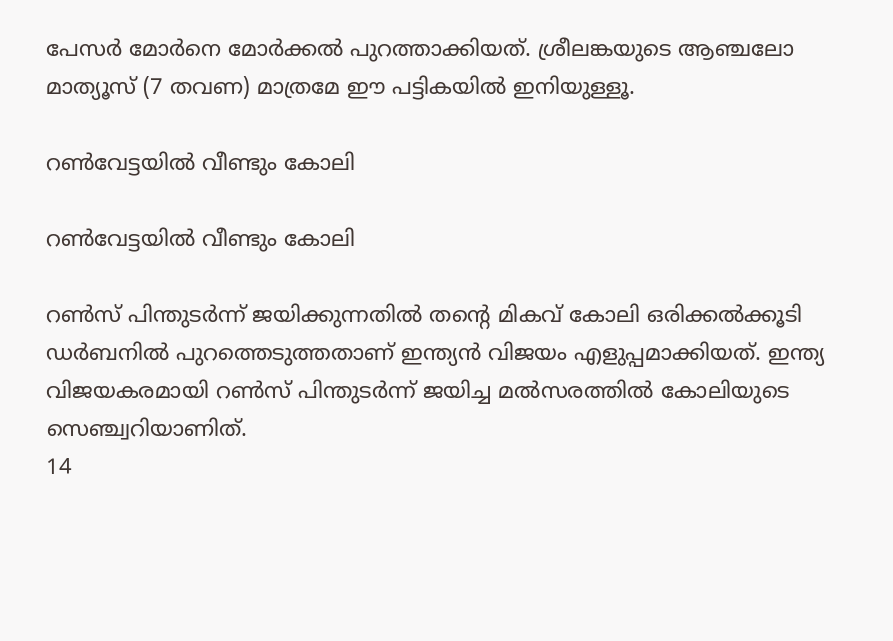പേസര്‍ മോര്‍നെ മോര്‍ക്കല്‍ പുറത്താക്കിയത്. ശ്രീലങ്കയുടെ ആഞ്ചലോ മാത്യൂസ് (7 തവണ) മാത്രമേ ഈ പട്ടികയില്‍ ഇനിയുള്ളൂ.

റണ്‍വേട്ടയില്‍ വീണ്ടും കോലി

റണ്‍വേട്ടയില്‍ വീണ്ടും കോലി

റണ്‍സ് പിന്തുടര്‍ന്ന് ജയിക്കുന്നതില്‍ തന്റെ മികവ് കോലി ഒരിക്കല്‍ക്കൂടി ഡര്‍ബനില്‍ പുറത്തെടുത്തതാണ് ഇന്ത്യന്‍ വിജയം എളുപ്പമാക്കിയത്. ഇന്ത്യ വിജയകരമായി റണ്‍സ് പിന്തുടര്‍ന്ന് ജയിച്ച മല്‍സരത്തില്‍ കോലിയുടെ സെഞ്ച്വറിയാണിത്.
14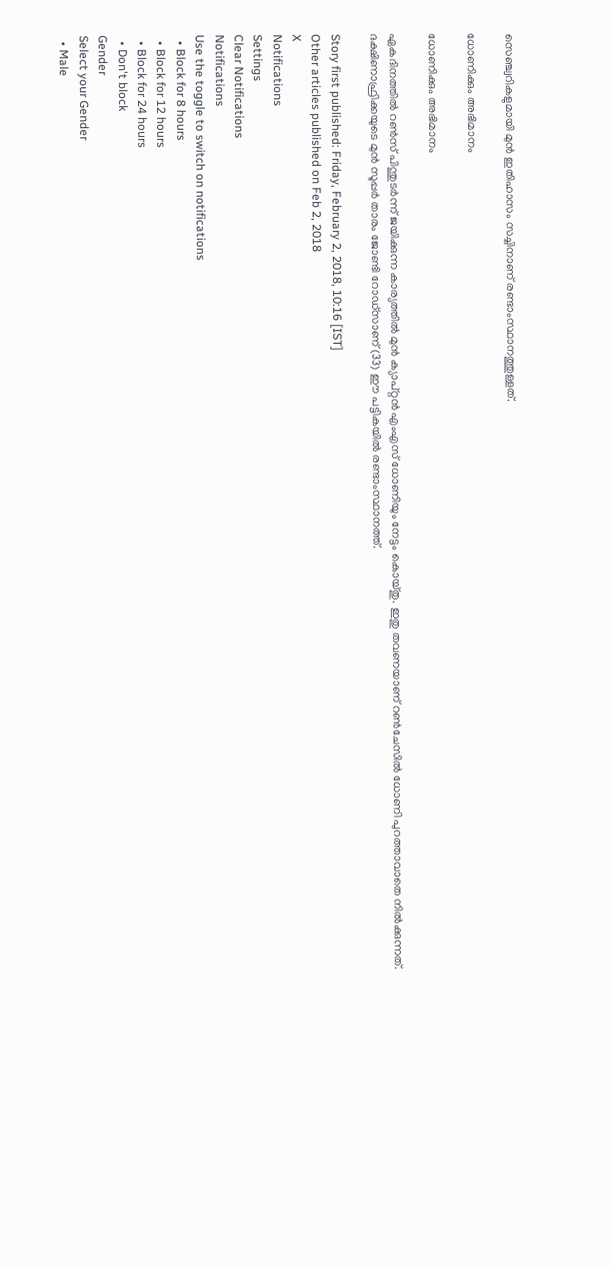സെഞ്ച്വറികളുമായി മുന്‍ ഇതിഹാസം സച്ചിനാണ് രണ്ടാംസ്ഥാനത്തുള്ളത്.

ധോണിക്കും അഭിമാനം

ധോണിക്കും അഭിമാനം

ഏകദിനത്തില്‍ റണ്‍സ് പിന്തുടര്‍ന്ന് ജയിക്കുന്ന കാര്യത്തില്‍ മുന്‍ ക്യാപ്റ്റന്‍ എംഎസ് ധോണിയും നേട്ടം കൊയ്തു. ഇതു തവണയാണ് റണ്‍ചേസില്‍ ധോണി പുറത്താവാതെ നില്‍ക്കുന്നത്.
ദക്ഷിണാഫ്രിക്കയുടെ മുന്‍ സൂപ്പര്‍ താരം ജോണ്ടി റോഡ്‌സാണ് (33) ഈ പട്ടികയില്‍ രണ്ടാംസ്ഥാനത്ത്.

Story first published: Friday, February 2, 2018, 10:16 [IST]
Other articles published on Feb 2, 2018
X
Notifications
Settings
Clear Notifications
Notifications
Use the toggle to switch on notifications
  • Block for 8 hours
  • Block for 12 hours
  • Block for 24 hours
  • Don't block
Gender
Select your Gender
  • Male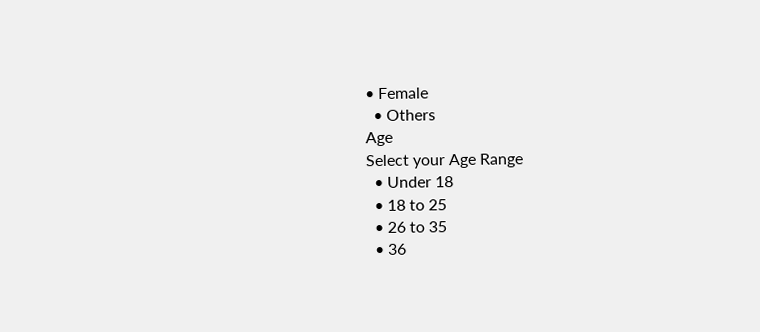• Female
  • Others
Age
Select your Age Range
  • Under 18
  • 18 to 25
  • 26 to 35
  • 36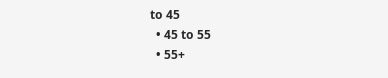to 45
  • 45 to 55
  • 55+